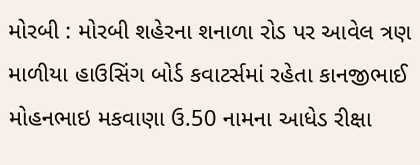મોરબી : મોરબી શહેરના શનાળા રોડ પર આવેલ ત્રણ માળીયા હાઉસિંગ બોર્ડ કવાટર્સમાં રહેતા કાનજીભાઈ મોહનભાઇ મકવાણા ઉ.50 નામના આધેડ રીક્ષા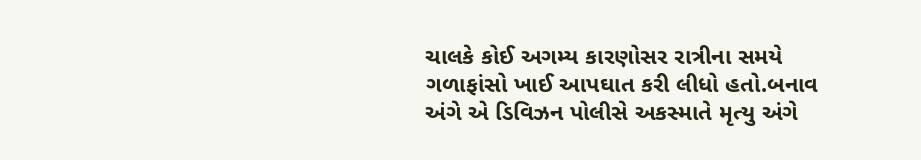ચાલકે કોઈ અગમ્ય કારણોસર રાત્રીના સમયે ગળાફાંસો ખાઈ આપઘાત કરી લીધો હતો.બનાવ અંગે એ ડિવિઝન પોલીસે અકસ્માતે મૃત્યુ અંગે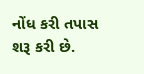નોંધ કરી તપાસ શરૂ કરી છે.